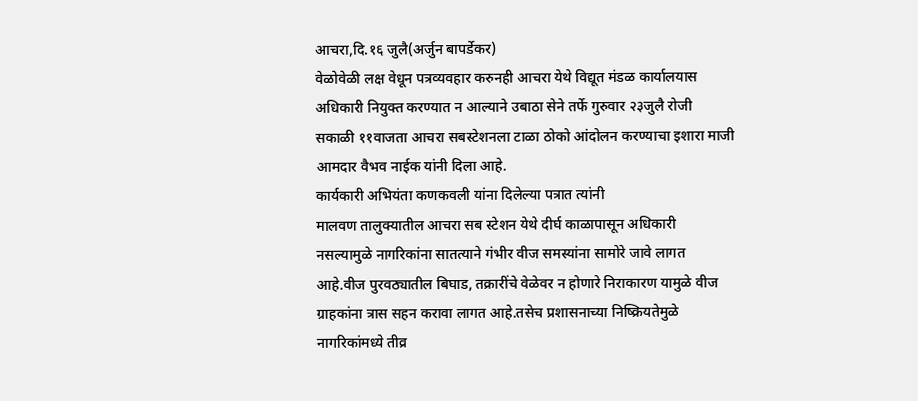आचरा,दि.१६ जुलै(अर्जुन बापर्डेकर)
वेळोवेळी लक्ष वेधून पत्रव्यवहार करुनही आचरा येथे विद्यूत मंडळ कार्यालयास अधिकारी नियुक्त करण्यात न आल्याने उबाठा सेने तर्फे गुरुवार २३जुलै रोजी सकाळी ११वाजता आचरा सबस्टेशनला टाळा ठोको आंदोलन करण्याचा इशारा माजी आमदार वैभव नाईक यांनी दिला आहे.
कार्यकारी अभियंता कणकवली यांना दिलेल्या पत्रात त्यांनी
मालवण तालुक्यातील आचरा सब स्टेशन येथे दीर्घ काळापासून अधिकारी नसल्यामुळे नागरिकांना सातत्याने गंभीर वीज समस्यांना सामोरे जावे लागत आहे.वीज पुरवठ्यातील बिघाड, तक्रारींचे वेळेवर न होणारे निराकारण यामुळे वीज ग्राहकांना त्रास सहन करावा लागत आहे.तसेच प्रशासनाच्या निष्क्रियतेमुळे नागरिकांमध्ये तीव्र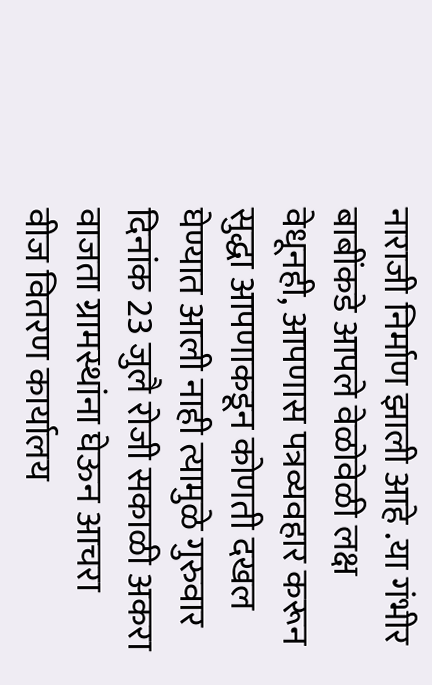नाराजी निर्माण झाली आहे .या गंभीर बाबींकडे आपले वेळोवेळी लक्ष वेधूनही, आपणास पत्रव्यवहार करून सुद्धा आपणाकडून कोणती दखल घेण्यात आली नाही त्यामुळे गुरुवार दिनांक 23 जुलै रोजी सकाळी अकरा वाजता ग्रामस्थांना घेऊन आचरा वीज वितरण कार्यालय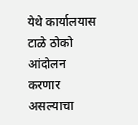येथे कार्यालयास टाळे ठोको आंदोलन करणार असल्याचा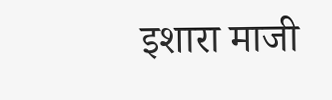इशारा माजी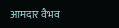आमदार वैभव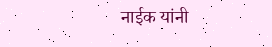नाईक यांनी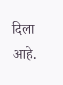दिला आहे.